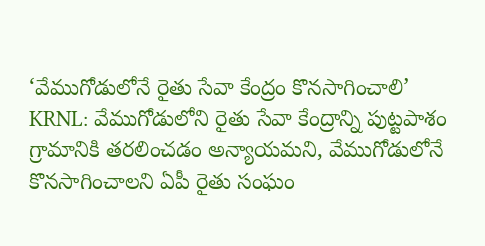‘వేముగోడులోనే రైతు సేవా కేంద్రం కొనసాగించాలి’
KRNL: వేముగోడులోని రైతు సేవా కేంద్రాన్ని పుట్టపాశం గ్రామానికి తరలించడం అన్యాయమని, వేముగోడులోనే కొనసాగించాలని ఏపీ రైతు సంఘం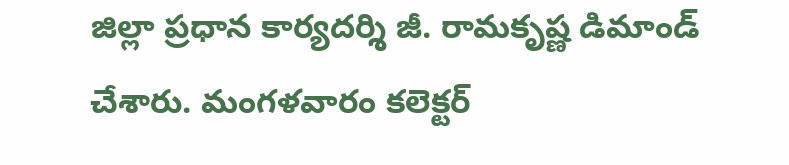జిల్లా ప్రధాన కార్యదర్శి జీ. రామకృష్ణ డిమాండ్ చేశారు. మంగళవారం కలెక్టర్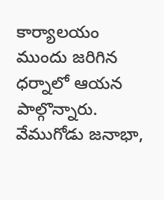కార్యాలయం ముందు జరిగిన ధర్నాలో ఆయన పాల్గొన్నారు. వేముగోడు జనాభా,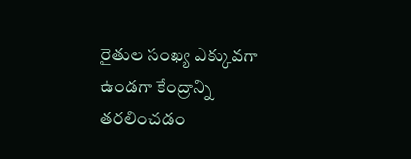రైతుల సంఖ్య ఎక్కువగా ఉండగా కేంద్రాన్ని తరలించడం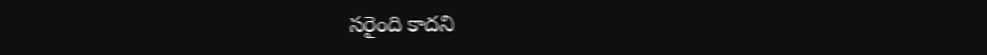సరైంది కాదని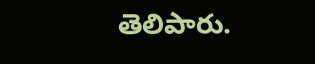తెలిపారు.